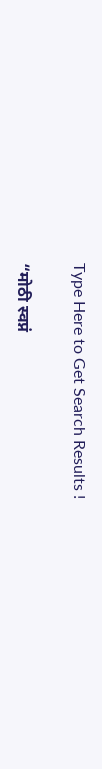Type Here to Get Search Results !

“मोठी स्वप्नं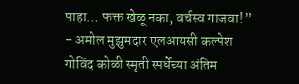पाहा… फक्त खेळू नका, वर्चस्व गाजवा!” - अमोल मुझुमदार एलआयसी कल्पेश गोविंद कोळी स्मृती स्पर्धेच्या अंतिम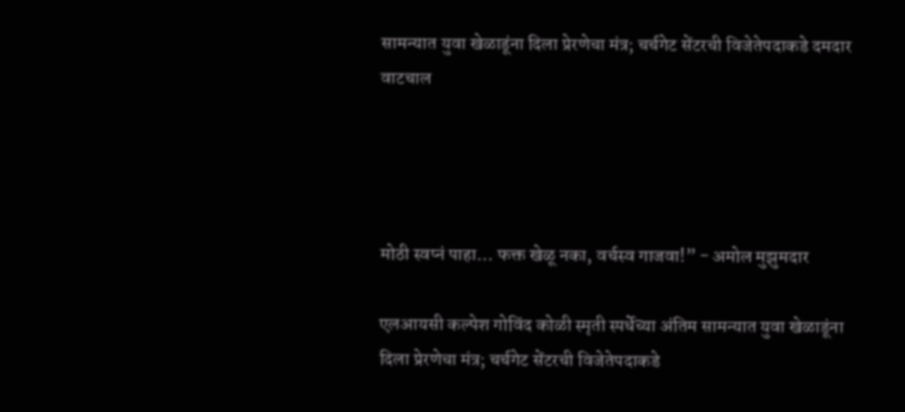सामन्यात युवा खेळाडूंना दिला प्रेरणेचा मंत्र; चर्चगेट सेंटरची विजेतेपदाकडे दमदार वाटचाल




मोठी स्वप्नं पाहा… फक्त खेळू नका, वर्चस्व गाजवा!” - अमोल मुझुमदार

एलआयसी कल्पेश गोविंद कोळी स्मृती स्पर्धेच्या अंतिम सामन्यात युवा खेळाडूंना दिला प्रेरणेचा मंत्र; चर्चगेट सेंटरची विजेतेपदाकडे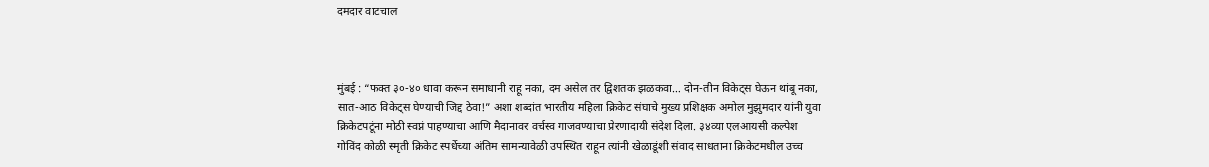दमदार वाटचाल



मुंबई : “फक्त ३०-४० धावा करून समाधानी राहू नका, दम असेल तर द्विशतक झळकवा… दोन-तीन विकेट्स घेऊन थांबू नका, सात-आठ विकेट्स घेण्याची जिद्द ठेवा!” अशा शब्दांत भारतीय महिला क्रिकेट संघाचे मुख्य प्रशिक्षक अमोल मुझुमदार यांनी युवा क्रिकेटपटूंना मोठी स्वप्नं पाहण्याचा आणि मैदानावर वर्चस्व गाजवण्याचा प्रेरणादायी संदेश दिला. ३४व्या एलआयसी कल्पेश गोविंद कोळी स्मृती क्रिकेट स्पर्धेच्या अंतिम सामन्यावेळी उपस्थित राहून त्यांनी खेळाडूंशी संवाद साधताना क्रिकेटमधील उच्च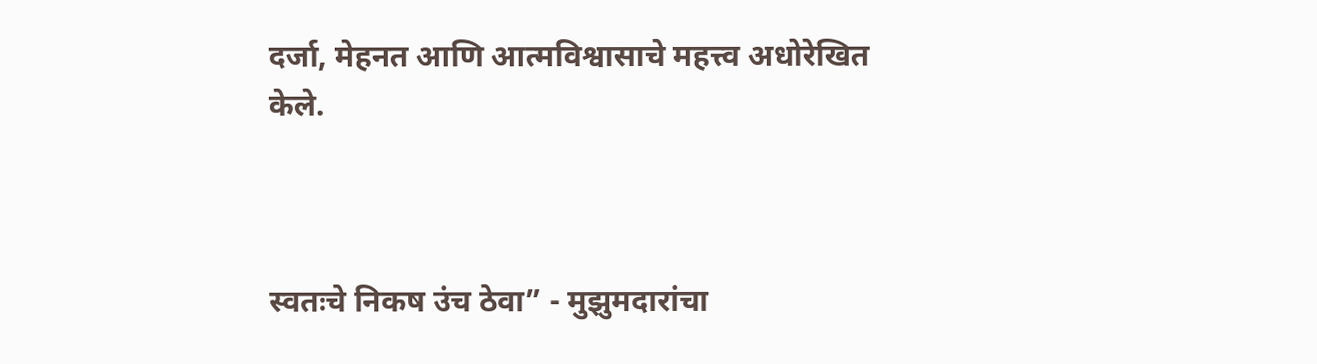दर्जा, मेहनत आणि आत्मविश्वासाचे महत्त्व अधोरेखित केले.



स्वतःचे निकष उंच ठेवा” - मुझुमदारांचा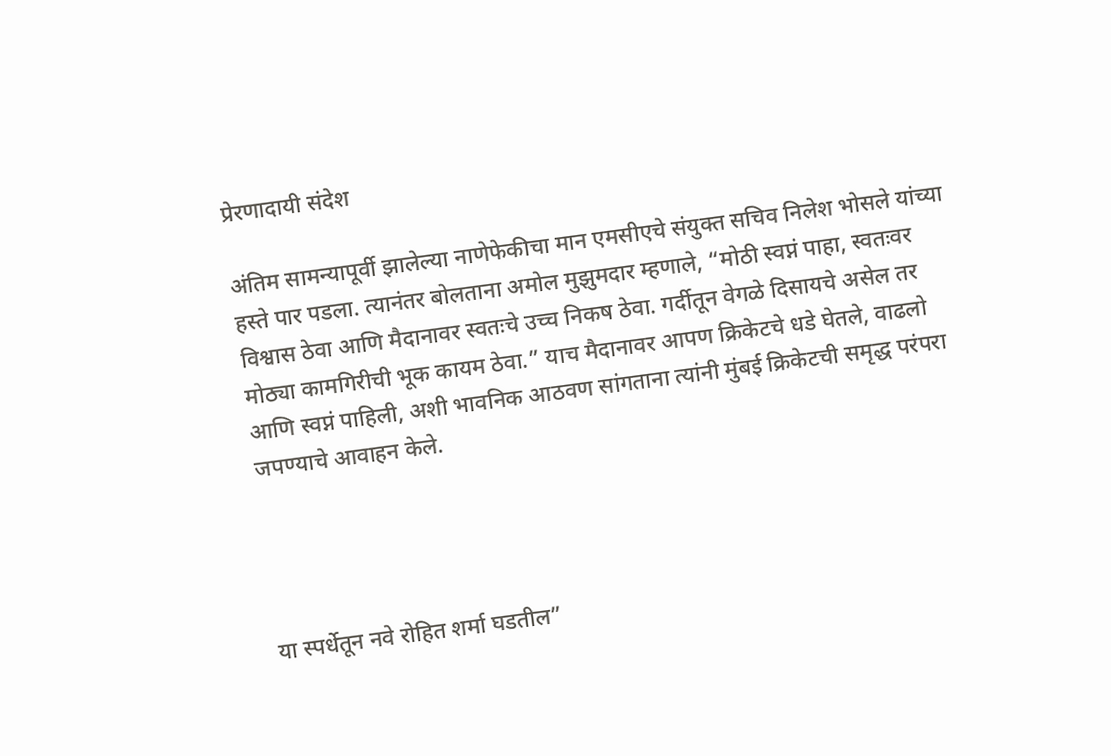प्रेरणादायी संदेश

अंतिम सामन्यापूर्वी झालेल्या नाणेफेकीचा मान एमसीएचे संयुक्त सचिव निलेश भोसले यांच्या हस्ते पार पडला. त्यानंतर बोलताना अमोल मुझुमदार म्हणाले, “मोठी स्वप्नं पाहा, स्वतःवर विश्वास ठेवा आणि मैदानावर स्वतःचे उच्च निकष ठेवा. गर्दीतून वेगळे दिसायचे असेल तर मोठ्या कामगिरीची भूक कायम ठेवा.” याच मैदानावर आपण क्रिकेटचे धडे घेतले, वाढलो आणि स्वप्नं पाहिली, अशी भावनिक आठवण सांगताना त्यांनी मुंबई क्रिकेटची समृद्ध परंपरा जपण्याचे आवाहन केले.




या स्पर्धेतून नवे रोहित शर्मा घडतील”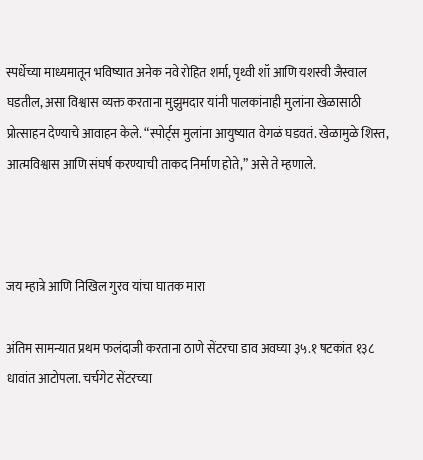स्पर्धेच्या माध्यमातून भविष्यात अनेक नवे रोहित शर्मा, पृथ्वी शॉ आणि यशस्वी जैस्वाल घडतील, असा विश्वास व्यक्त करताना मुझुमदार यांनी पालकांनाही मुलांना खेळासाठी प्रोत्साहन देण्याचे आवाहन केले. “स्पोर्ट्स मुलांना आयुष्यात वेगळं घडवतं. खेळामुळे शिस्त, आत्मविश्वास आणि संघर्ष करण्याची ताकद निर्माण होते,” असे ते म्हणाले.



जय म्हात्रे आणि निखिल गुरव यांचा घातक मारा

अंतिम सामन्यात प्रथम फलंदाजी करताना ठाणे सेंटरचा डाव अवघ्या ३५.१ षटकांत १३८ धावांत आटोपला. चर्चगेट सेंटरच्या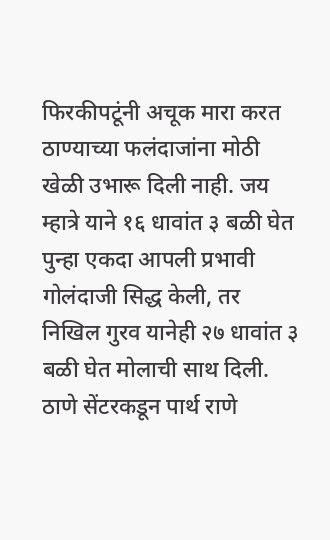फिरकीपटूंनी अचूक मारा करत ठाण्याच्या फलंदाजांना मोठी खेळी उभारू दिली नाही. जय म्हात्रे याने १६ धावांत ३ बळी घेत पुन्हा एकदा आपली प्रभावी गोलंदाजी सिद्ध केली, तर निखिल गुरव यानेही २७ धावांत ३ बळी घेत मोलाची साथ दिली. ठाणे सेंटरकडून पार्थ राणे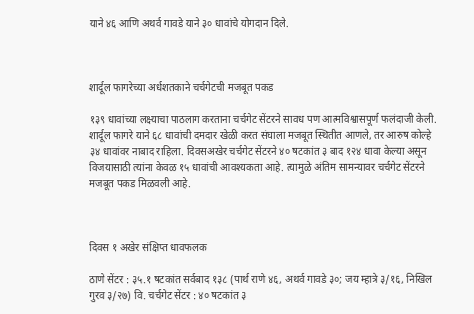याने ४६ आणि अथर्व गावडे याने ३० धावांचे योगदान दिले.



शार्दूल फागरेच्या अर्धशतकाने चर्चगेटची मजबूत पकड

१३९ धावांच्या लक्ष्याचा पाठलाग करताना चर्चगेट सेंटरने सावध पण आत्मविश्वासपूर्ण फलंदाजी केली. शार्दूल फागरे याने ६८ धावांची दमदार खेळी करत संघाला मजबूत स्थितीत आणले, तर आरुष कोल्हे ३४ धावांवर नाबाद राहिला. दिवसअखेर चर्चगेट सेंटरने ४० षटकांत ३ बाद १२४ धावा केल्या असून विजयासाठी त्यांना केवळ १५ धावांची आवश्यकता आहे. त्यामुळे अंतिम सामन्यावर चर्चगेट सेंटरने मजबूत पकड मिळवली आहे.



दिवस १ अखेर संक्षिप्त धावफलक

ठाणे सेंटर : ३५.१ षटकांत सर्वबाद १३८ (पार्थ राणे ४६, अथर्व गावडे ३०; जय म्हात्रे ३/१६, निखिल गुरव ३/२७) वि. चर्चगेट सेंटर : ४० षटकांत ३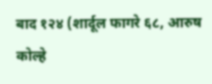बाद १२४ (शार्दूल फागरे ६८, आरुष कोल्हे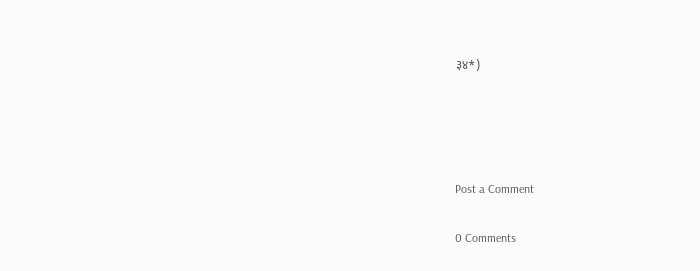३४*)




Post a Comment

0 Comments